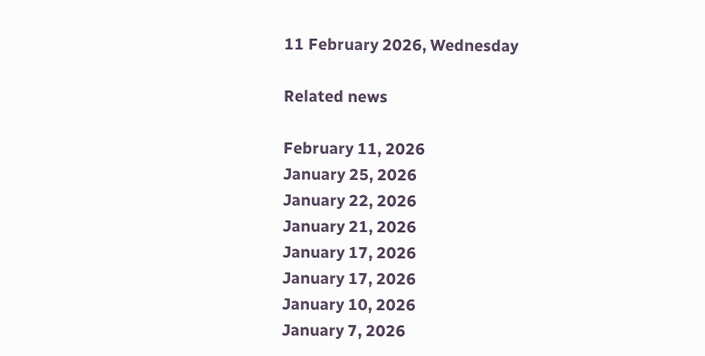11 February 2026, Wednesday

Related news

February 11, 2026
January 25, 2026
January 22, 2026
January 21, 2026
January 17, 2026
January 17, 2026
January 10, 2026
January 7, 2026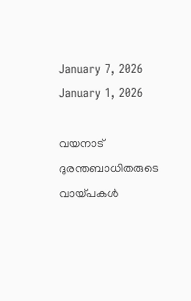January 7, 2026
January 1, 2026

വയനാട് ദുരന്തബാധിതരുടെ വായ്പകൾ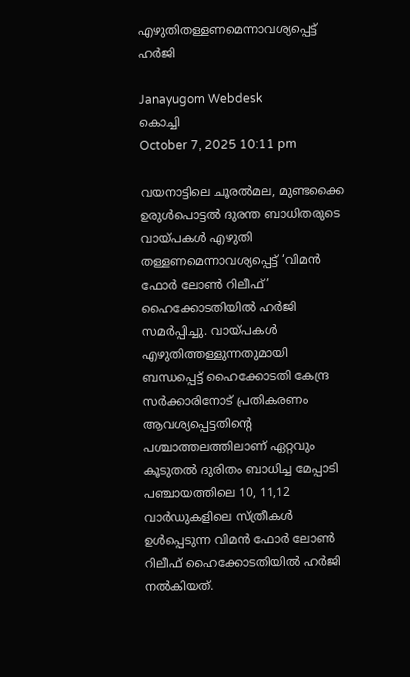എഴുതിതള്ളണമെന്നാവശ്യപ്പെട്ട്‌ ഹർജി

Janayugom Webdesk
കൊച്ചി
October 7, 2025 10:11 pm

വയനാട്ടിലെ ചൂരൽമല, മുണ്ടക്കൈ ഉരുൾപൊട്ടല്‍ ദുരന്ത ബാധിതരുടെ വായ്പകൾ എഴുതി തള്ളണമെന്നാവശ്യപ്പെട്ട് ‘വിമൻ ഫോർ ലോൺ റിലീഫ്’ ഹൈക്കോടതിയിൽ ഹർജി സമർപ്പിച്ചു. വായ്പകൾ എഴുതിത്തള്ളുന്നതുമായി ബന്ധപ്പെട്ട് ഹൈക്കോടതി കേന്ദ്ര സർക്കാരിനോട് പ്രതികരണം ആവശ്യപ്പെട്ടതിന്റെ പശ്ചാത്തലത്തിലാണ് ഏറ്റവും കൂടുതൽ ദുരിതം ബാധിച്ച മേപ്പാടി പഞ്ചായത്തിലെ 10, 11,12 വാർഡുകളിലെ സ്ത്രീകൾ ഉൾപ്പെടുന്ന വിമൻ ഫോർ ലോൺ റിലീഫ് ഹൈക്കോടതിയിൽ ഹർജി നൽകിയത്.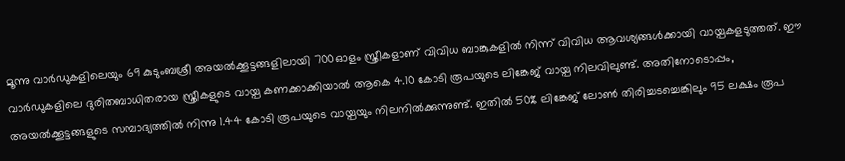മൂന്നു വാർഡുകളിലെയും 69 കുടുംബശ്രീ അയൽക്കൂട്ടങ്ങളിലായി 700ഓളം സ്ത്രീകളാണ് വിവിധ ബാങ്കുകളിൽ നിന്ന് വിവിധ ആവശ്യങ്ങൾക്കായി വായ്പകളടുത്തത്. ഈ വാർഡുകളിലെ ദുരിതബാധിതരായ സ്ത്രീകളുടെ വായ്പ കണക്കാക്കിയാൽ ആകെ 4.10 കോടി രൂപയുടെ ലിങ്കേജ് വായ്പ നിലവിലുണ്ട്. അതിനോടൊപ്പം, അയൽക്കൂട്ടങ്ങളുടെ സമ്പാദ്യത്തിൽ നിന്നു 1.44 കോടി രൂപയുടെ വായ്പയും നിലനിൽക്കുന്നുണ്ട്. ഇതിൽ 50% ലിങ്കേജ് ലോൺ തിരിച്ചടച്ചെങ്കിലും 95 ലക്ഷം രൂപ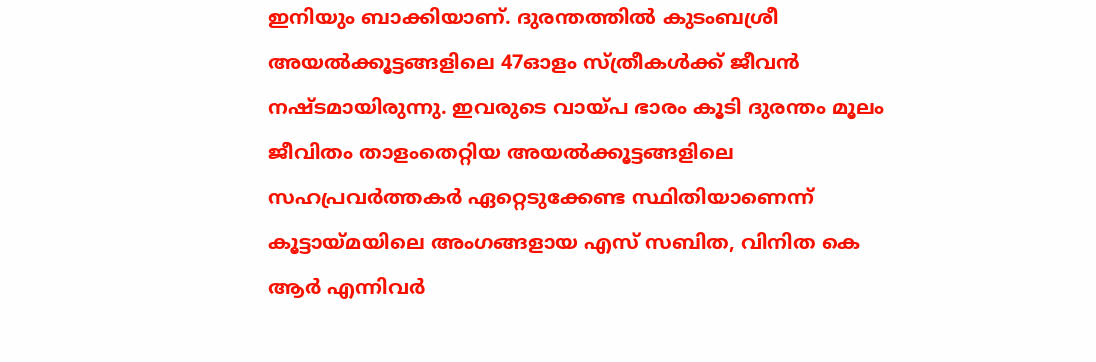ഇനിയും ബാക്കിയാണ്. ദുരന്തത്തിൽ കുടംബശ്രീ അയൽക്കൂട്ടങ്ങളിലെ 47ഓളം സ്ത്രീകൾക്ക് ജീവൻ നഷ്ടമായിരുന്നു. ഇവരുടെ വായ്പ ഭാരം കൂടി ദുരന്തം മൂലം ജീവിതം താളംതെറ്റിയ അയൽക്കൂട്ടങ്ങളിലെ സഹപ്രവർത്തകർ ഏറ്റെടുക്കേണ്ട സ്ഥിതിയാണെന്ന് കൂട്ടായ്മയിലെ അംഗങ്ങളായ എസ് സബിത, വിനിത കെ ആർ എന്നിവർ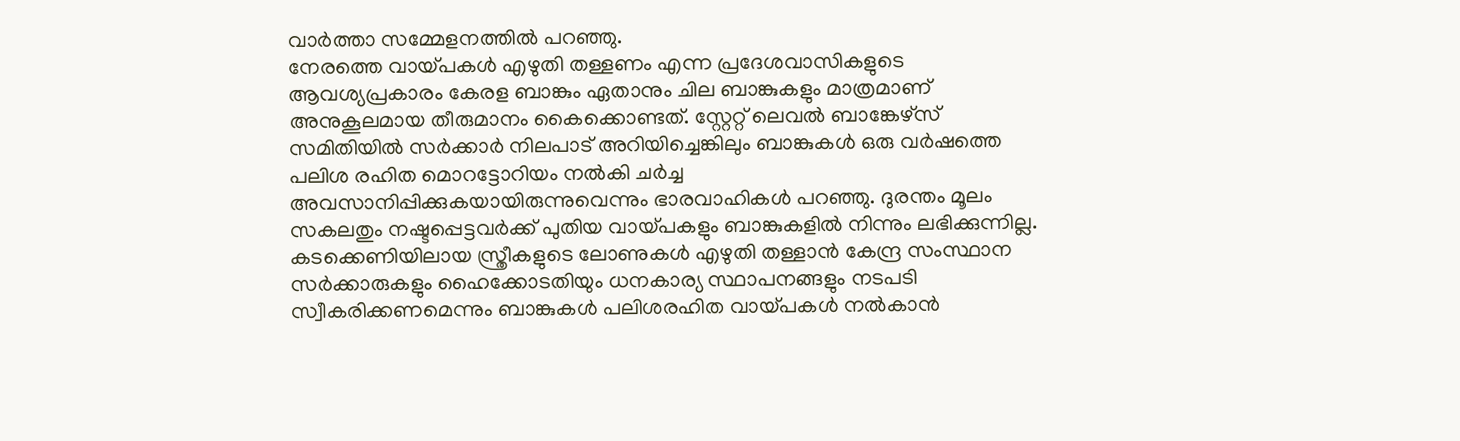വാർത്താ സമ്മേളനത്തിൽ പറഞ്ഞു.
നേരത്തെ വായ്പകൾ എഴുതി തള്ളണം എന്ന പ്രദേശവാസികളുടെ ആവശ്യപ്രകാരം കേരള ബാങ്കും ഏതാനും ചില ബാങ്കുകളും മാത്രമാണ് അനുകൂലമായ തീരുമാനം കൈക്കൊണ്ടത്. സ്റ്റേറ്റ് ലെവൽ ബാങ്കേഴ്സ് സമിതിയിൽ സർക്കാർ നിലപാട് അറിയിച്ചെങ്കിലും ബാങ്കുകൾ ഒരു വർഷത്തെ പലിശ രഹിത മൊറട്ടോറിയം നൽകി ചർച്ച അവസാനിപ്പിക്കുകയായിരുന്നുവെന്നും ഭാരവാഹികൾ പറഞ്ഞു. ദുരന്തം മൂലം സകലതും നഷ്ടപ്പെട്ടവർക്ക് പുതിയ വായ്പകളും ബാങ്കുകളിൽ നിന്നും ലഭിക്കുന്നില്ല. കടക്കെണിയിലായ സ്ത്രീകളുടെ ലോണുകൾ എഴുതി തള്ളാൻ കേന്ദ്ര സംസ്ഥാന സർക്കാരുകളും ഹൈക്കോടതിയും ധനകാര്യ സ്ഥാപനങ്ങളും നടപടി സ്വീകരിക്കണമെന്നും ബാങ്കുകൾ പലിശരഹിത വായ്പകൾ നൽകാൻ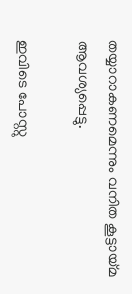തയ്യാറാകണമെന്നും വനിത കൂട്ടായ്മ ആവശ്യപ്പെട്ടു.

ഇവിടെ പോസ്റ്റു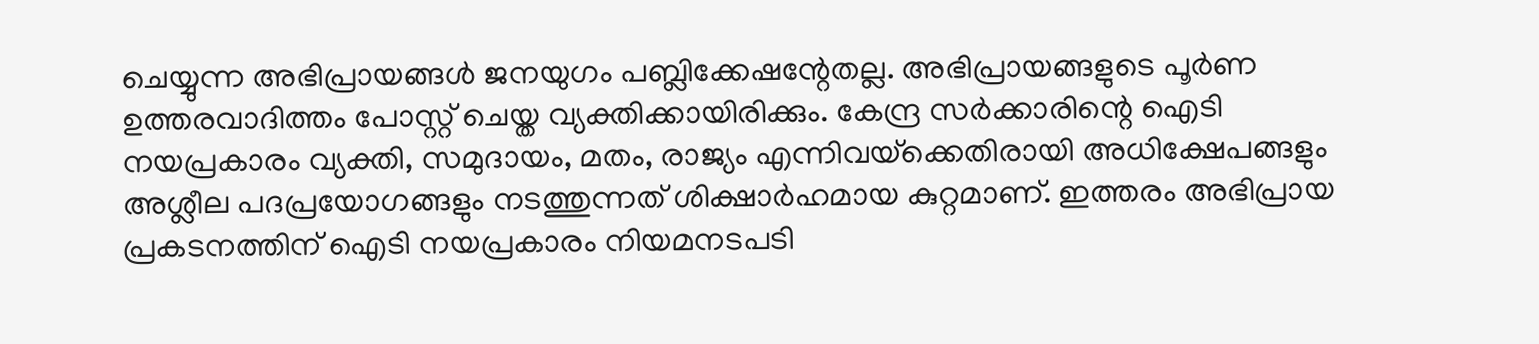ചെയ്യുന്ന അഭിപ്രായങ്ങള്‍ ജനയുഗം പബ്ലിക്കേഷന്റേതല്ല. അഭിപ്രായങ്ങളുടെ പൂര്‍ണ ഉത്തരവാദിത്തം പോസ്റ്റ് ചെയ്ത വ്യക്തിക്കായിരിക്കും. കേന്ദ്ര സര്‍ക്കാരിന്റെ ഐടി നയപ്രകാരം വ്യക്തി, സമുദായം, മതം, രാജ്യം എന്നിവയ്‌ക്കെതിരായി അധിക്ഷേപങ്ങളും അശ്ലീല പദപ്രയോഗങ്ങളും നടത്തുന്നത് ശിക്ഷാര്‍ഹമായ കുറ്റമാണ്. ഇത്തരം അഭിപ്രായ പ്രകടനത്തിന് ഐടി നയപ്രകാരം നിയമനടപടി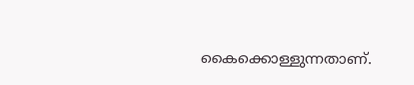കൈക്കൊള്ളുന്നതാണ്.